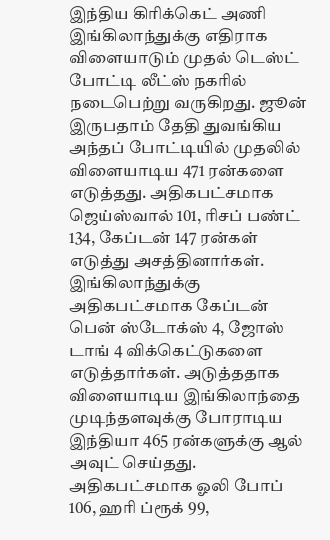இந்திய கிரிக்கெட் அணி இங்கிலாந்துக்கு எதிராக விளையாடும் முதல் டெஸ்ட் போட்டி லீட்ஸ் நகரில் நடைபெற்று வருகிறது. ஜூன் இருபதாம் தேதி துவங்கிய அந்தப் போட்டியில் முதலில் விளையாடிய 471 ரன்களை எடுத்தது. அதிகபட்சமாக ஜெய்ஸ்வால் 101, ரிசப் பண்ட் 134, கேப்டன் 147 ரன்கள் எடுத்து அசத்தினார்கள்.
இங்கிலாந்துக்கு அதிகபட்சமாக கேப்டன் பென் ஸ்டோக்ஸ் 4, ஜோஸ் டாங் 4 விக்கெட்டுகளை எடுத்தார்கள். அடுத்ததாக விளையாடிய இங்கிலாந்தை முடிந்தளவுக்கு போராடிய இந்தியா 465 ரன்களுக்கு ஆல் அவுட் செய்தது. அதிகபட்சமாக ஓலி போப் 106, ஹரி ப்ரூக் 99,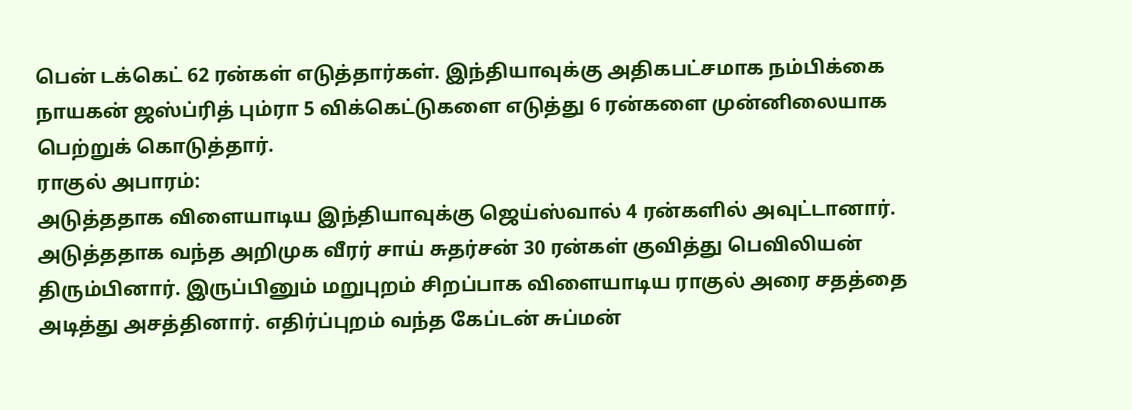பென் டக்கெட் 62 ரன்கள் எடுத்தார்கள். இந்தியாவுக்கு அதிகபட்சமாக நம்பிக்கை நாயகன் ஜஸ்ப்ரித் பும்ரா 5 விக்கெட்டுகளை எடுத்து 6 ரன்களை முன்னிலையாக பெற்றுக் கொடுத்தார்.
ராகுல் அபாரம்:
அடுத்ததாக விளையாடிய இந்தியாவுக்கு ஜெய்ஸ்வால் 4 ரன்களில் அவுட்டானார். அடுத்ததாக வந்த அறிமுக வீரர் சாய் சுதர்சன் 30 ரன்கள் குவித்து பெவிலியன் திரும்பினார். இருப்பினும் மறுபுறம் சிறப்பாக விளையாடிய ராகுல் அரை சதத்தை அடித்து அசத்தினார். எதிர்ப்புறம் வந்த கேப்டன் சுப்மன்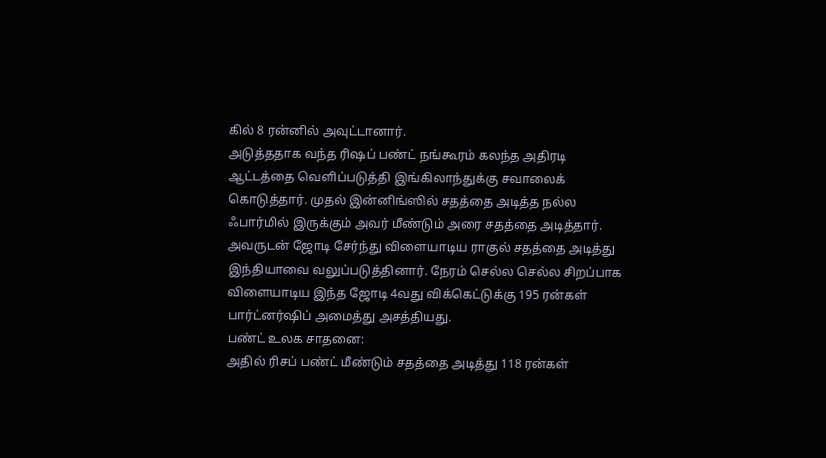கில் 8 ரன்னில் அவுட்டானார்.
அடுத்ததாக வந்த ரிஷப் பண்ட் நங்கூரம் கலந்த அதிரடி ஆட்டத்தை வெளிப்படுத்தி இங்கிலாந்துக்கு சவாலைக் கொடுத்தார். முதல் இன்னிங்ஸில் சதத்தை அடித்த நல்ல ஃபார்மில் இருக்கும் அவர் மீண்டும் அரை சதத்தை அடித்தார். அவருடன் ஜோடி சேர்ந்து விளையாடிய ராகுல் சதத்தை அடித்து இந்தியாவை வலுப்படுத்தினார். நேரம் செல்ல செல்ல சிறப்பாக விளையாடிய இந்த ஜோடி 4வது விக்கெட்டுக்கு 195 ரன்கள் பார்ட்னர்ஷிப் அமைத்து அசத்தியது.
பண்ட் உலக சாதனை:
அதில் ரிசப் பண்ட் மீண்டும் சதத்தை அடித்து 118 ரன்கள்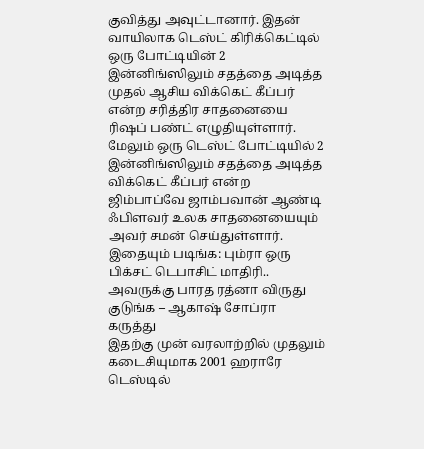குவித்து அவுட்டானார். இதன் வாயிலாக டெஸ்ட் கிரிக்கெட்டில் ஒரு போட்டியின் 2 இன்னிங்ஸிலும் சதத்தை அடித்த முதல் ஆசிய விக்கெட் கீப்பர் என்ற சரித்திர சாதனையை ரிஷப் பண்ட் எழுதியுள்ளார். மேலும் ஒரு டெஸ்ட் போட்டியில் 2 இன்னிங்ஸிலும் சதத்தை அடித்த விக்கெட் கீப்பர் என்ற ஜிம்பாப்வே ஜாம்பவான் ஆண்டி ஃபிளவர் உலக சாதனையையும் அவர் சமன் செய்துள்ளார்.
இதையும் படிங்க: பும்ரா ஒரு பிக்சட் டெபாசிட் மாதிரி.. அவருக்கு பாரத ரத்னா விருது குடுங்க – ஆகாஷ் சோப்ரா கருத்து
இதற்கு முன் வரலாற்றில் முதலும் கடைசியுமாக 2001 ஹராரே டெஸ்டில்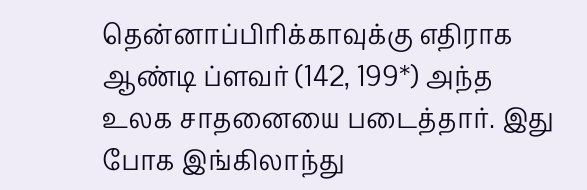தென்னாப்பிரிக்காவுக்கு எதிராக ஆண்டி ப்ளவர் (142, 199*) அந்த உலக சாதனையை படைத்தார். இது போக இங்கிலாந்து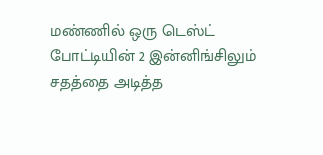மண்ணில் ஒரு டெஸ்ட் போட்டியின் 2 இன்னிங்சிலும் சதத்தை அடித்த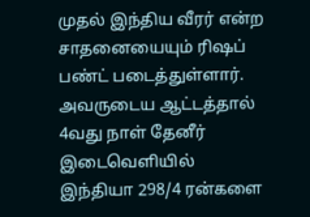முதல் இந்திய வீரர் என்ற சாதனையையும் ரிஷப் பண்ட் படைத்துள்ளார். அவருடைய ஆட்டத்தால் 4வது நாள் தேனீர் இடைவெளியில் இந்தியா 298/4 ரன்களை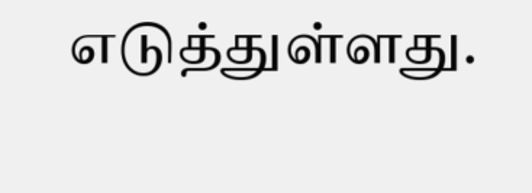எடுத்துள்ளது.